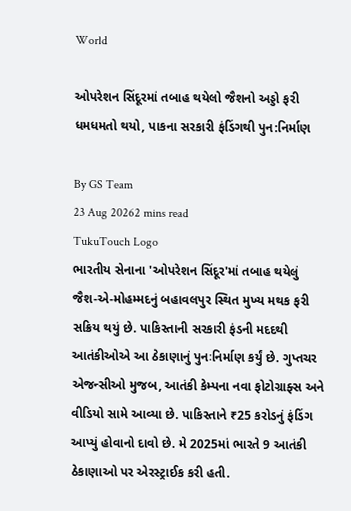World

ઓપરેશન સિંદૂરમાં તબાહ થયેલો જૈશનો અડ્ડો ફરી ધમધમતો થયો, પાકના સરકારી ફંડિંગથી પુન:નિર્માણ

By GS Team
23 Aug 20262 mins read
TukuTouch Logo
ભારતીય સેનાના 'ઓપરેશન સિંદૂર'માં તબાહ થયેલું જૈશ-એ-મોહમ્મદનું બહાવલપુર સ્થિત મુખ્ય મથક ફરી સક્રિય થયું છે. પાકિસ્તાની સરકારી ફંડની મદદથી આતંકીઓએ આ ઠેકાણાનું પુનઃનિર્માણ કર્યું છે. ગુપ્તચર એજન્સીઓ મુજબ, આતંકી કેમ્પના નવા ફોટોગ્રાફ્સ અને વીડિયો સામે આવ્યા છે. પાકિસ્તાને ₹25 કરોડનું ફંડિંગ આપ્યું હોવાનો દાવો છે. મે 2025માં ભારતે 9 આતંકી ઠેકાણાઓ પર એરસ્ટ્રાઈક કરી હતી.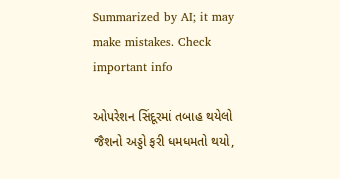Summarized by AI; it may make mistakes. Check important info

ઓપરેશન સિંદૂરમાં તબાહ થયેલો જૈશનો અડ્ડો ફરી ધમધમતો થયો,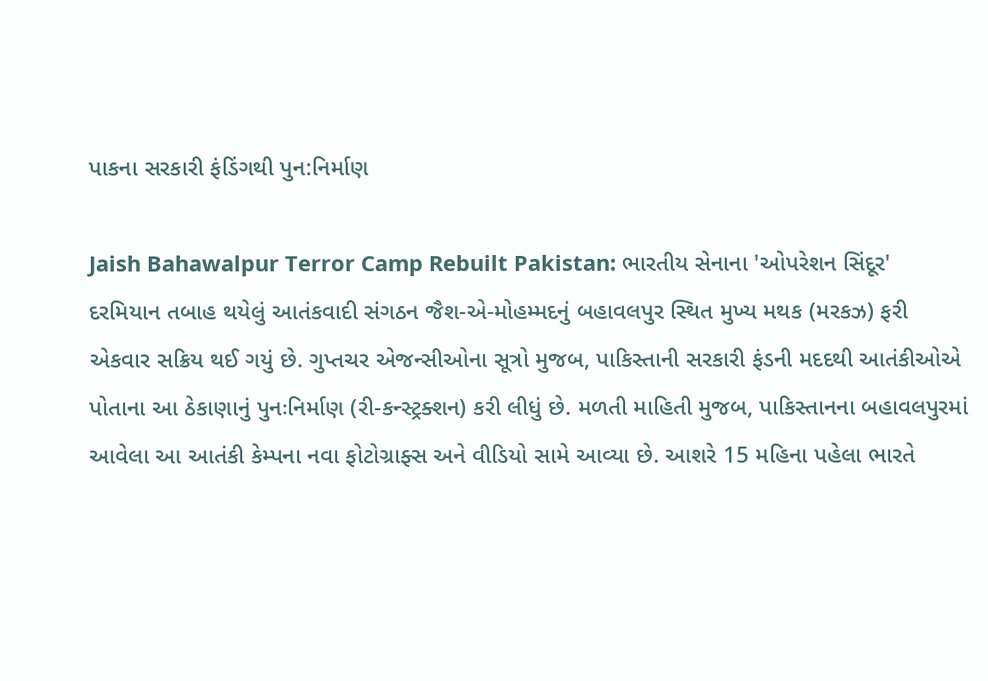પાકના સરકારી ફંડિંગથી પુન:નિર્માણ

Jaish Bahawalpur Terror Camp Rebuilt Pakistan: ભારતીય સેનાના 'ઓપરેશન સિંદૂર' દરમિયાન તબાહ થયેલું આતંકવાદી સંગઠન જૈશ-એ-મોહમ્મદનું બહાવલપુર સ્થિત મુખ્ય મથક (મરકઝ) ફરી એકવાર સક્રિય થઈ ગયું છે. ગુપ્તચર એજન્સીઓના સૂત્રો મુજબ, પાકિસ્તાની સરકારી ફંડની મદદથી આતંકીઓએ પોતાના આ ઠેકાણાનું પુનઃનિર્માણ (રી-કન્સ્ટ્રક્શન) કરી લીધું છે. મળતી માહિતી મુજબ, પાકિસ્તાનના બહાવલપુરમાં આવેલા આ આતંકી કેમ્પના નવા ફોટોગ્રાફ્સ અને વીડિયો સામે આવ્યા છે. આશરે 15 મહિના પહેલા ભારતે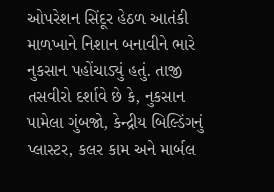ઓપરેશન સિંદૂર હેઠળ આતંકી માળખાને નિશાન બનાવીને ભારે નુકસાન પહોંચાડ્યું હતું. તાજી તસવીરો દર્શાવે છે કે, નુકસાન પામેલા ગુંબજો, કેન્દ્રીય બિલ્ડિંગનું પ્લાસ્ટર, કલર કામ અને માર્બલ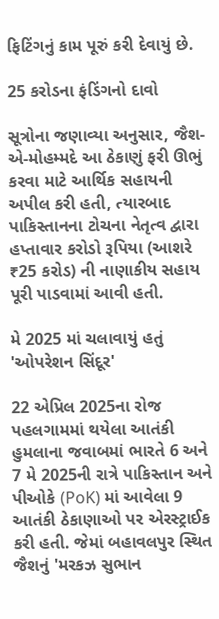ફિટિંગનું કામ પૂરું કરી દેવાયું છે.

25 કરોડના ફંડિંગનો દાવો

સૂત્રોના જણાવ્યા અનુસાર, જૈશ-એ-મોહમ્મદે આ ઠેકાણું ફરી ઊભું કરવા માટે આર્થિક સહાયની અપીલ કરી હતી, ત્યારબાદ પાકિસ્તાનના ટોચના નેતૃત્વ દ્વારા હપ્તાવાર કરોડો રૂપિયા (આશરે ₹25 કરોડ) ની નાણાકીય સહાય પૂરી પાડવામાં આવી હતી.

મે 2025 માં ચલાવાયું હતું 'ઓપરેશન સિંદૂર'

22 એપ્રિલ 2025ના રોજ પહલગામમાં થયેલા આતંકી હુમલાના જવાબમાં ભારતે 6 અને 7 મે 2025ની રાત્રે પાકિસ્તાન અને પીઓકે (PoK) માં આવેલા 9 આતંકી ઠેકાણાઓ પર એરસ્ટ્રાઈક કરી હતી. જેમાં બહાવલપુર સ્થિત જૈશનું 'મરકઝ સુભાન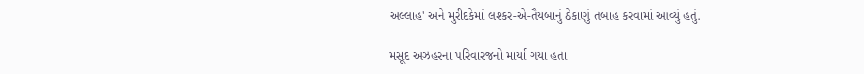અલ્લાહ' અને મુરીદકેમાં લશ્કર-એ-તૈયબાનું ઠેકાણું તબાહ કરવામાં આવ્યું હતું.

મસૂદ અઝહરના પરિવારજનો માર્યા ગયા હતા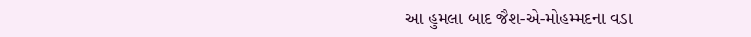આ હુમલા બાદ જૈશ-એ-મોહમ્મદના વડા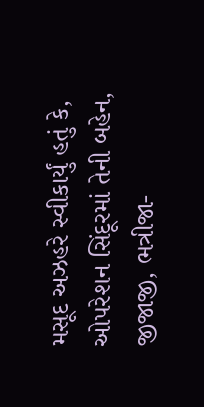મસૂદ અઝહરે સ્વીકાર્યું હતું કે, ઓપરેશન સિંદૂરમાં તેની બહેન, જીજાજી, ભત્રીજા-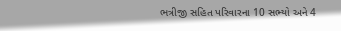ભત્રીજી સહિત પરિવારના 10 સભ્યો અને 4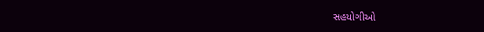સહયોગીઓ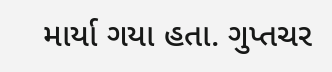માર્યા ગયા હતા. ગુપ્તચર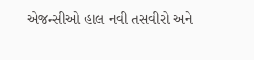એજન્સીઓ હાલ નવી તસવીરો અને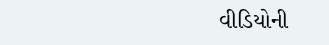વીડિયોની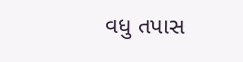વધુ તપાસ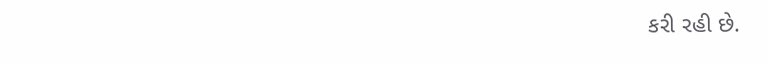કરી રહી છે.